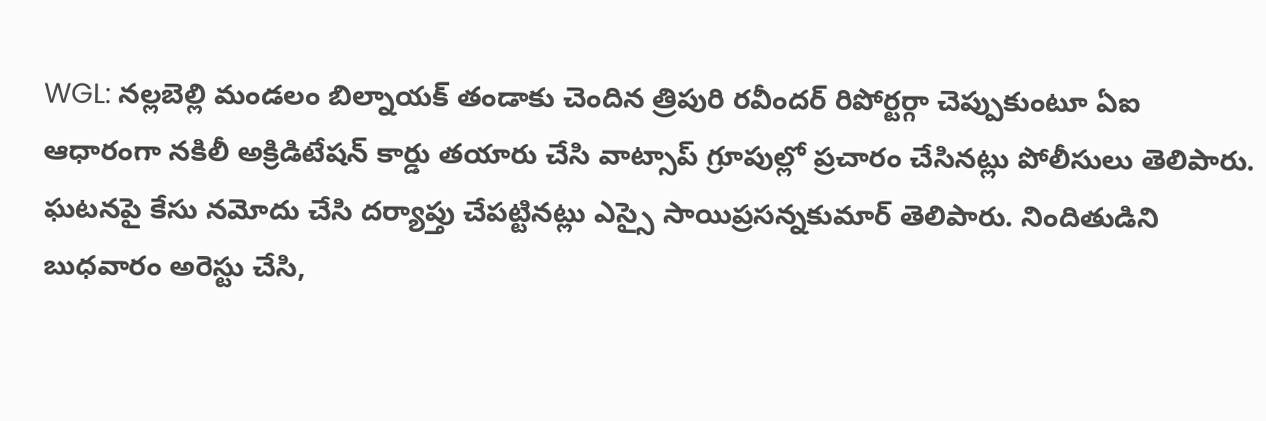WGL: నల్లబెల్లి మండలం బిల్నాయక్ తండాకు చెందిన త్రిపురి రవీందర్ రిపోర్టర్గా చెప్పుకుంటూ ఏఐ ఆధారంగా నకిలీ అక్రిడిటేషన్ కార్డు తయారు చేసి వాట్సాప్ గ్రూపుల్లో ప్రచారం చేసినట్లు పోలీసులు తెలిపారు. ఘటనపై కేసు నమోదు చేసి దర్యాప్తు చేపట్టినట్లు ఎస్సై సాయిప్రసన్నకుమార్ తెలిపారు. నిందితుడిని బుధవారం అరెస్టు చేసి,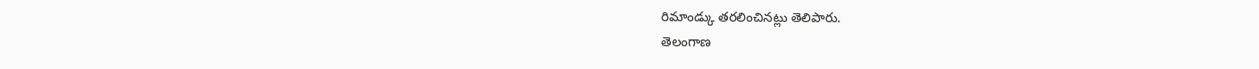రిమాండ్కు తరలించినట్లు తెలిపారు.
తెలంగాణ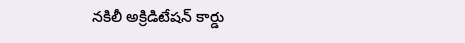నకిలీ అక్రిడిటేషన్ కార్డు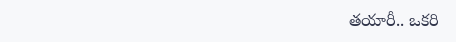తయారీ.. ఒకరి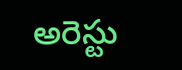అరెస్టు